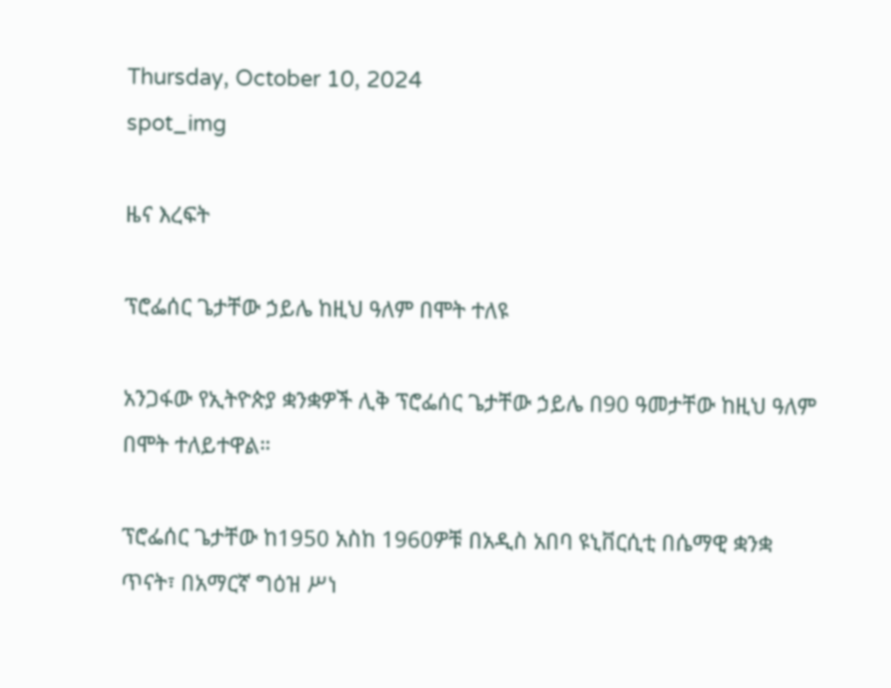Thursday, October 10, 2024
spot_img

ዜና እረፍት

ፕሮፌሰር ጌታቸው ኃይሌ ከዚህ ዓለም በሞት ተለዩ

አንጋፋው የኢትዮጵያ ቋንቋዎች ሊቅ ፕሮፌሰር ጌታቸው ኃይሌ በ90 ዓመታቸው ከዚህ ዓለም በሞት ተለይተዋል።

ፕሮፌሰር ጌታቸው ከ1950 አስከ 1960ዎቹ በአዲስ አበባ ዩኒቨርሲቲ በሴማዊ ቋንቋ ጥናት፣ በአማርኛ ግዕዝ ሥነ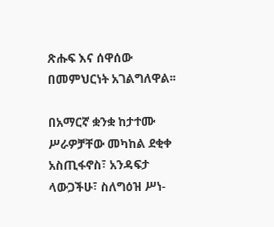ጽሑፍ እና ሰዋሰው በመምህርነት አገልግለዋል፡፡

በአማርኛ ቋንቋ ከታተሙ ሥራዎቻቸው መካከል ደቂቀ አስጢፋኖስ፣ አንዳፍታ ላውጋችሁ፣ ስለግዕዝ ሥነ-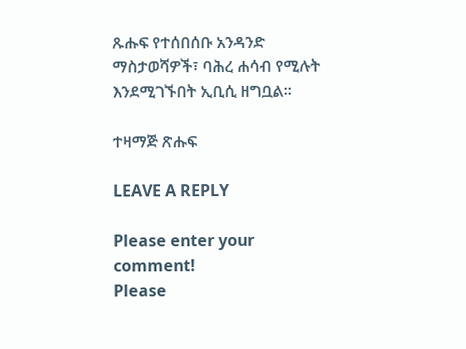ጹሑፍ የተሰበሰቡ አንዳንድ ማስታወሻዎች፣ ባሕረ ሐሳብ የሚሉት እንደሚገኙበት ኢቢሲ ዘግቧል፡፡

ተዛማጅ ጽሑፍ

LEAVE A REPLY

Please enter your comment!
Please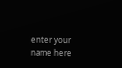enter your name here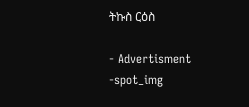ትኩስ ርዕስ

- Advertisment -spot_img